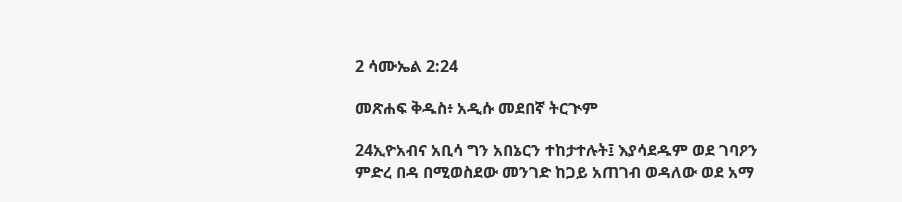2 ሳሙኤል 2:24

መጽሐፍ ቅዱስ፥ አዲሱ መደበኛ ትርጒም

24ኢዮአብና አቢሳ ግን አበኔርን ተከታተሉት፤ እያሳደዱም ወደ ገባዖን ምድረ በዳ በሚወስደው መንገድ ከጋይ አጠገብ ወዳለው ወደ አማ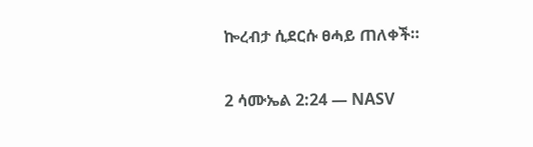ኰረብታ ሲደርሱ ፀሓይ ጠለቀች።

2 ሳሙኤል 2:24 — NASV